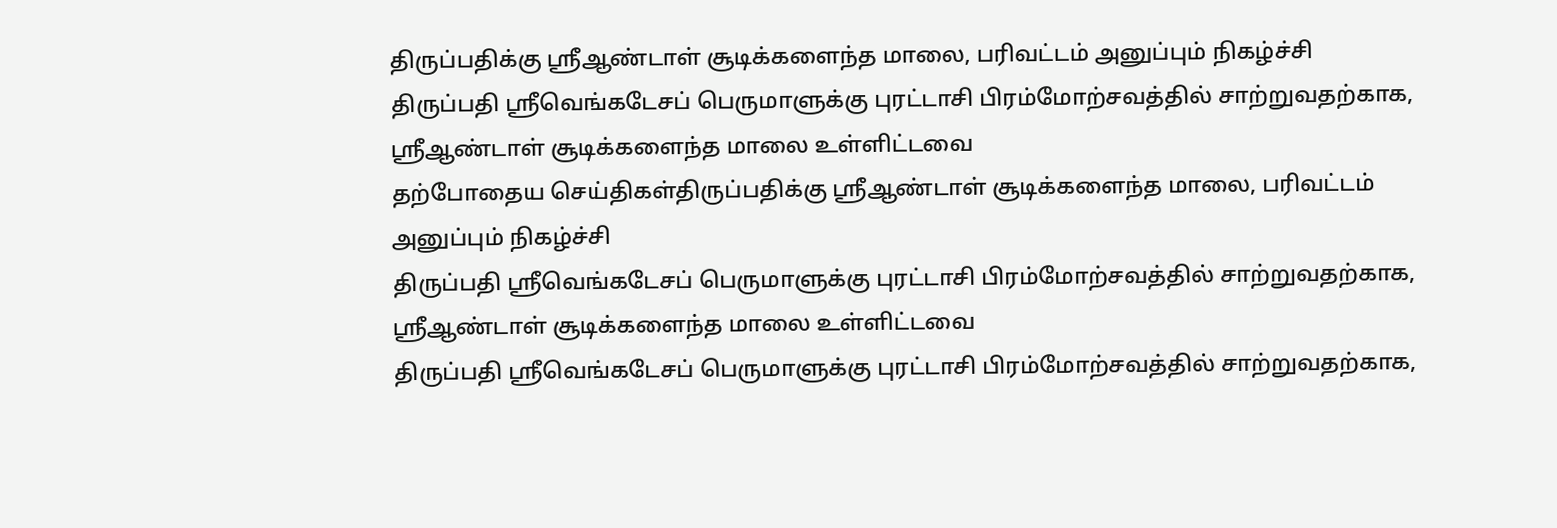திருப்பதிக்கு ஸ்ரீஆண்டாள் சூடிக்களைந்த மாலை, பரிவட்டம் அனுப்பும் நிகழ்ச்சி
திருப்பதி ஸ்ரீவெங்கடேசப் பெருமாளுக்கு புரட்டாசி பிரம்மோற்சவத்தில் சாற்றுவதற்காக, ஸ்ரீஆண்டாள் சூடிக்களைந்த மாலை உள்ளிட்டவை
தற்போதைய செய்திகள்திருப்பதிக்கு ஸ்ரீஆண்டாள் சூடிக்களைந்த மாலை, பரிவட்டம் அனுப்பும் நிகழ்ச்சி
திருப்பதி ஸ்ரீவெங்கடேசப் பெருமாளுக்கு புரட்டாசி பிரம்மோற்சவத்தில் சாற்றுவதற்காக, ஸ்ரீஆண்டாள் சூடிக்களைந்த மாலை உள்ளிட்டவை
திருப்பதி ஸ்ரீவெங்கடேசப் பெருமாளுக்கு புரட்டாசி பிரம்மோற்சவத்தில் சாற்றுவதற்காக,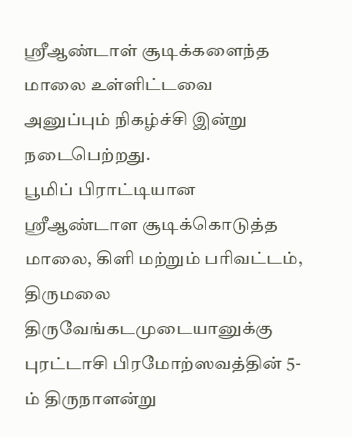ஸ்ரீஆண்டாள் சூடிக்களைந்த மாலை உள்ளிட்டவை அனுப்பும் நிகழ்ச்சி இன்று நடைபெற்றது.
பூமிப் பிராட்டியான ஸ்ரீஆண்டாள சூடிக்கொடுத்த மாலை, கிளி மற்றும் பரிவட்டம், திருமலை திருவேங்கடமுடையானுக்கு புரட்டாசி பிரமோற்ஸவத்தின் 5-ம் திருநாளன்று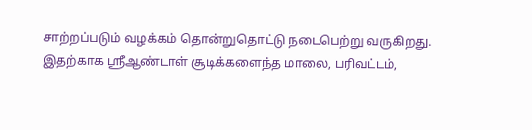சாற்றப்படும் வழக்கம் தொன்றுதொட்டு நடைபெற்று வருகிறது.
இதற்காக ஸ்ரீஆண்டாள் சூடிக்களைந்த மாலை, பரிவட்டம்,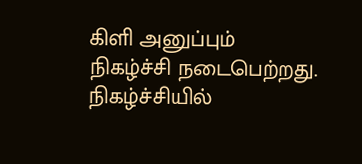கிளி அனுப்பும் நிகழ்ச்சி நடைபெற்றது. நிகழ்ச்சியில்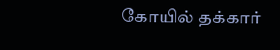கோயில் தக்கார்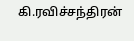கி.ரவிச்சந்திரன்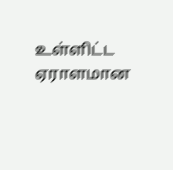உள்ளிட்ட ஏராளமான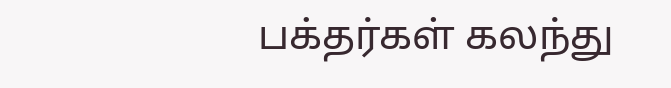பக்தர்கள் கலந்து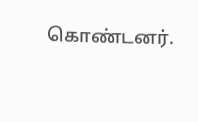கொண்டனர்.